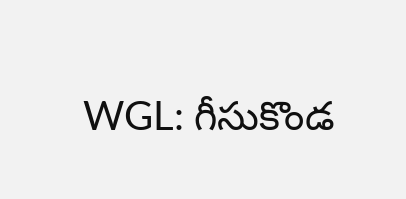WGL: గీసుకొండ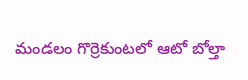మండలం గొర్రెకుంటలో ఆటో బోల్తా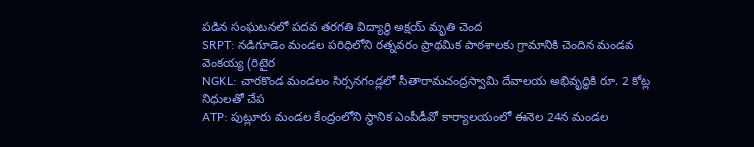పడిన సంఘటనలో పదవ తరగతి విద్యార్థి అక్షయ్ మృతి చెంద
SRPT: నడిగూడెం మండల పరిధిలోని రత్నవరం ప్రాథమిక పాఠశాలకు గ్రామానికి చెందిన మండవ వెంకయ్య (రిటైర
NGKL: చారకొండ మండలం సిర్సనగండ్లలో సీతారామచంద్రస్వామి దేవాలయ అభివృద్ధికి రూ. 2 కోట్ల నిధులతో చేప
ATP: పుట్లూరు మండల కేంద్రంలోని స్థానిక ఎంపీడీవో కార్యాలయంలో ఈనెల 24న మండల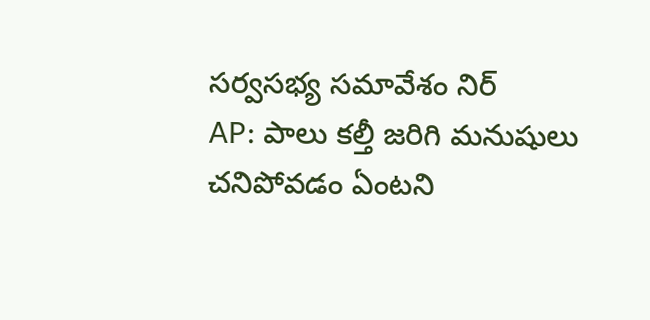సర్వసభ్య సమావేశం నిర్
AP: పాలు కల్తీ జరిగి మనుషులు చనిపోవడం ఏంటని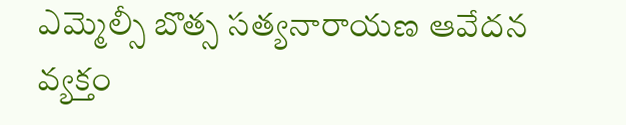ఎమ్మెల్సీ బొత్స సత్యనారాయణ ఆవేదన వ్యక్తం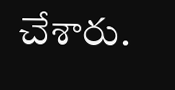చేశారు.